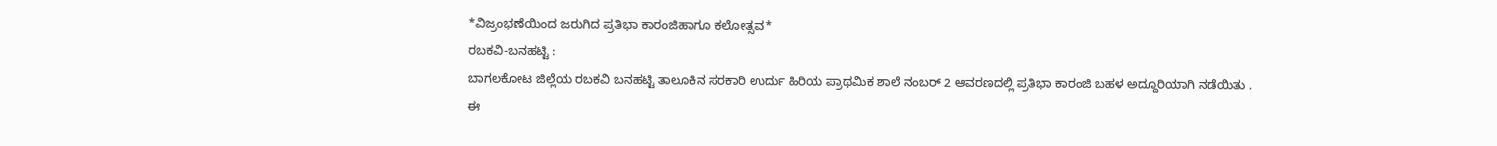*ವಿಜ್ರಂಭಣೆಯಿಂದ ಜರುಗಿದ ಪ್ರತಿಭಾ ಕಾರಂಜಿಹಾಗೂ ಕಲೋತ್ಸವ*
ರಬಕವಿ-ಬನಹಟ್ಟಿ :
ಬಾಗಲಕೋಟ ಜಿಲ್ಲೆಯ ರಬಕವಿ ಬನಹಟ್ಟಿ ತಾಲೂಕಿನ ಸರಕಾರಿ ಉರ್ದು ಹಿರಿಯ ಪ್ರಾಥಮಿಕ ಶಾಲೆ ನಂಬರ್ 2 ಆವರಣದಲ್ಲಿ ಪ್ರತಿಭಾ ಕಾರಂಜಿ ಬಹಳ ಅದ್ದೂರಿಯಾಗಿ ನಡೆಯಿತು .
ಈ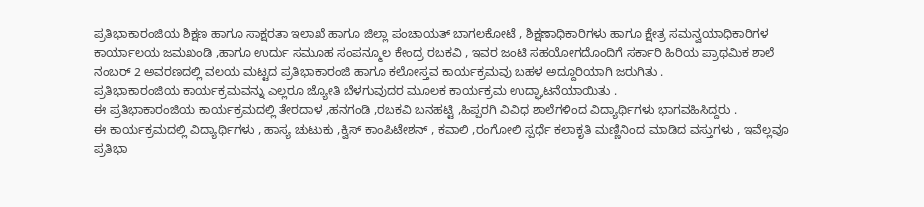ಪ್ರತಿಭಾಕಾರಂಜಿಯ ಶಿಕ್ಷಣ ಹಾಗೂ ಸಾಕ್ಷರತಾ ಇಲಾಖೆ ಹಾಗೂ ಜಿಲ್ಲಾ ಪಂಚಾಯತ್ ಬಾಗಲಕೋಟೆ , ಶಿಕ್ಷಣಾಧಿಕಾರಿಗಳು ಹಾಗೂ ಕ್ಷೇತ್ರ ಸಮನ್ವಯಾಧಿಕಾರಿಗಳ ಕಾರ್ಯಾಲಯ ಜಮಖಂಡಿ ,ಹಾಗೂ ಉರ್ದು ಸಮೂಹ ಸಂಪನ್ಮೂಲ ಕೇಂದ್ರ ರಬಕವಿ , ಇವರ ಜಂಟಿ ಸಹಯೋಗದೊಂದಿಗೆ ಸರ್ಕಾರಿ ಹಿರಿಯ ಪ್ರಾಥಮಿಕ ಶಾಲೆ ನಂಬರ್ 2 ಅವರಣದಲ್ಲಿ ವಲಯ ಮಟ್ಟದ ಪ್ರತಿಭಾಕಾರಂಜಿ ಹಾಗೂ ಕಲೋಸ್ತವ ಕಾರ್ಯಕ್ರಮವು ಬಹಳ ಅದ್ದೂರಿಯಾಗಿ ಜರುಗಿತು .
ಪ್ರತಿಭಾಕಾರಂಜಿಯ ಕಾರ್ಯಕ್ರಮವನ್ನು ಎಲ್ಲರೂ ಜ್ಯೋತಿ ಬೆಳಗುವುದರ ಮೂಲಕ ಕಾರ್ಯಕ್ರಮ ಉದ್ಘಾಟನೆಯಾಯಿತು .
ಈ ಪ್ರತಿಭಾಕಾರಂಜಿಯ ಕಾರ್ಯಕ್ರಮದಲ್ಲಿ ತೇರದಾಳ ,ಹನಗಂಡಿ ,ರಬಕವಿ ಬನಹಟ್ಟಿ ,ಹಿಪ್ಪರಗಿ ವಿವಿಧ ಶಾಲೆಗಳಿಂದ ವಿದ್ಯಾರ್ಥಿಗಳು ಭಾಗವಹಿಸಿದ್ದರು .
ಈ ಕಾರ್ಯಕ್ರಮದಲ್ಲಿ ವಿದ್ಯಾರ್ಥಿಗಳು , ಹಾಸ್ಯ ಚುಟುಕು ,ಕ್ವಿಸ್ ಕಾಂಪಿಟೇಶನ್ , ಕವಾಲಿ ,ರಂಗೋಲಿ ಸ್ಪರ್ಧೆ ಕಲಾಕೃತಿ ಮಣ್ಣಿನಿಂದ ಮಾಡಿದ ವಸ್ತುಗಳು , ಇವೆಲ್ಲವೂ ಪ್ರತಿಭಾ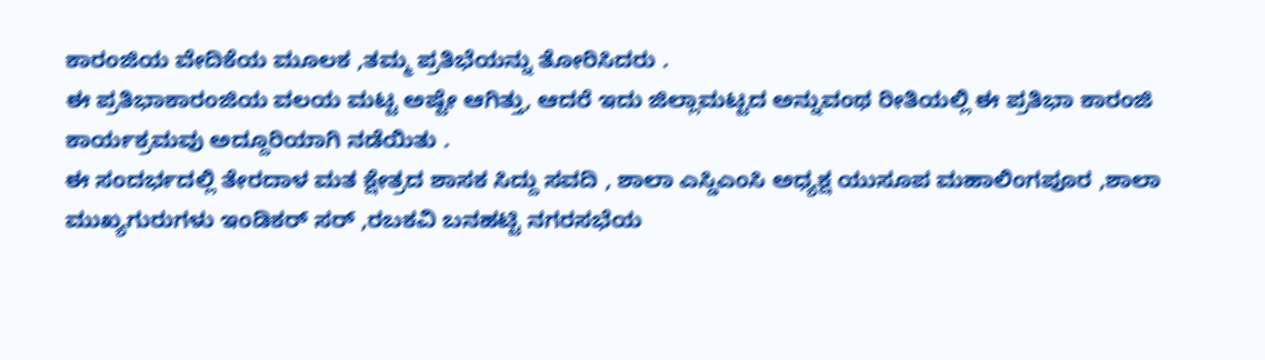ಕಾರಂಜಿಯ ವೇದಿಕೆಯ ಮೂಲಕ ,ತಮ್ಮ ಪ್ರತಿಭೆಯನ್ನು ತೋರಿಸಿದರು .
ಈ ಪ್ರತಿಭಾಕಾರಂಜಿಯ ವಲಯ ಮಟ್ಟ ಅಷ್ಟೇ ಆಗಿತ್ತು, ಆದರೆ ಇದು ಜಿಲ್ಲಾಮಟ್ಟದ ಅನ್ನುವಂಥ ರೀತಿಯಲ್ಲಿ ಈ ಪ್ರತಿಭಾ ಕಾರಂಜಿ ಕಾರ್ಯಕ್ರಮವು ಅದ್ದೂರಿಯಾಗಿ ನಡೆಯಿತು .
ಈ ಸಂದರ್ಭದಲ್ಲಿ ತೇರದಾಳ ಮತ ಕ್ಷೇತ್ರದ ಶಾಸಕ ಸಿದ್ದು ಸವದಿ , ಶಾಲಾ ಎಸ್ಡಿಎಂಸಿ ಅಧ್ಯಕ್ಷ ಯುಸೂಪ ಮಹಾಲಿಂಗಪೂರ ,ಶಾಲಾ ಮುಖ್ಯಗುರುಗಳು ಇಂಡಿಕರ್ ಸರ್ ,ರಬಕವಿ ಬನಹಟ್ಟಿ ನಗರಸಭೆಯ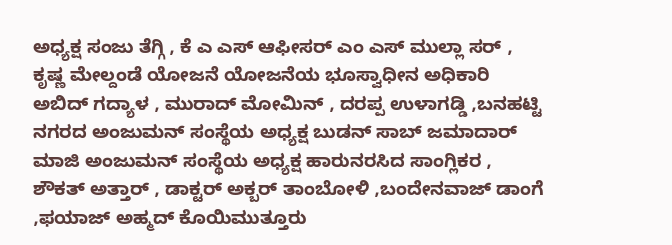ಅಧ್ಯಕ್ಷ ಸಂಜು ತೆಗ್ಗಿ , ಕೆ ಎ ಎಸ್ ಆಫೀಸರ್ ಎಂ ಎಸ್ ಮುಲ್ಲಾ ಸರ್ , ಕೃಷ್ಣ ಮೇಲ್ದಂಡೆ ಯೋಜನೆ ಯೋಜನೆಯ ಭೂಸ್ವಾಧೀನ ಅಧಿಕಾರಿ ಅಬಿದ್ ಗದ್ಯಾಳ , ಮುರಾದ್ ಮೋಮಿನ್ , ದರಪ್ಪ ಉಳಾಗಡ್ಡಿ ,ಬನಹಟ್ಟಿ ನಗರದ ಅಂಜುಮನ್ ಸಂಸ್ಥೆಯ ಅಧ್ಯಕ್ಷ ಬುಡನ್ ಸಾಬ್ ಜಮಾದಾರ್ ಮಾಜಿ ಅಂಜುಮನ್ ಸಂಸ್ಥೆಯ ಅಧ್ಯಕ್ಷ ಹಾರುನರಸಿದ ಸಾಂಗ್ಲಿಕರ , ಶೌಕತ್ ಅತ್ತಾರ್ , ಡಾಕ್ಟರ್ ಅಕ್ಬರ್ ತಾಂಬೋಳಿ ,ಬಂದೇನವಾಜ್ ಡಾಂಗೆ ,ಫಯಾಜ್ ಅಹ್ಮದ್ ಕೊಯಿಮುತ್ತೂರು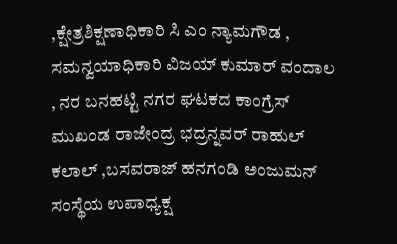,ಕ್ಷೇತ್ರಶಿಕ್ಷಣಾಧಿಕಾರಿ ಸಿ ಎಂ ನ್ಯಾಮಗೌಡ , ಸಮನ್ವಯಾಧಿಕಾರಿ ವಿಜಯ್ ಕುಮಾರ್ ವಂದಾಲ , ನರ ಬನಹಟ್ಟಿ ನಗರ ಘಟಕದ ಕಾಂಗ್ರೆಸ್ ಮುಖಂಡ ರಾಜೇಂದ್ರ ಭದ್ರನ್ನವರ್ ರಾಹುಲ್ ಕಲಾಲ್ ,ಬಸವರಾಜ್ ಹನಗಂಡಿ ಅಂಜುಮನ್ ಸಂಸ್ಥೆಯ ಉಪಾಧ್ಯಕ್ಷ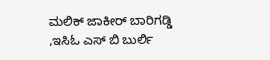ಮಲಿಕ್ ಜಾಕೀರ್ ಬಾರಿಗಡ್ಡಿ ,ಇಸಿಓ ಎಸ್ ಬಿ ಬುರ್ಲಿ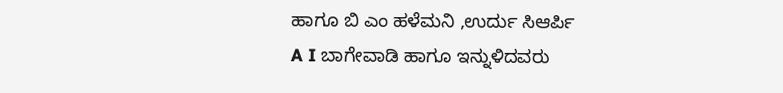ಹಾಗೂ ಬಿ ಎಂ ಹಳೆಮನಿ ,ಉರ್ದು ಸಿಆರ್ಪಿ
A I ಬಾಗೇವಾಡಿ ಹಾಗೂ ಇನ್ನುಳಿದವರು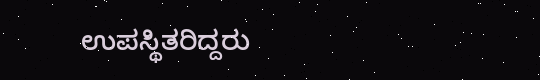ಉಪಸ್ಥಿತರಿದ್ದರು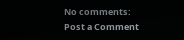No comments:
Post a Comment